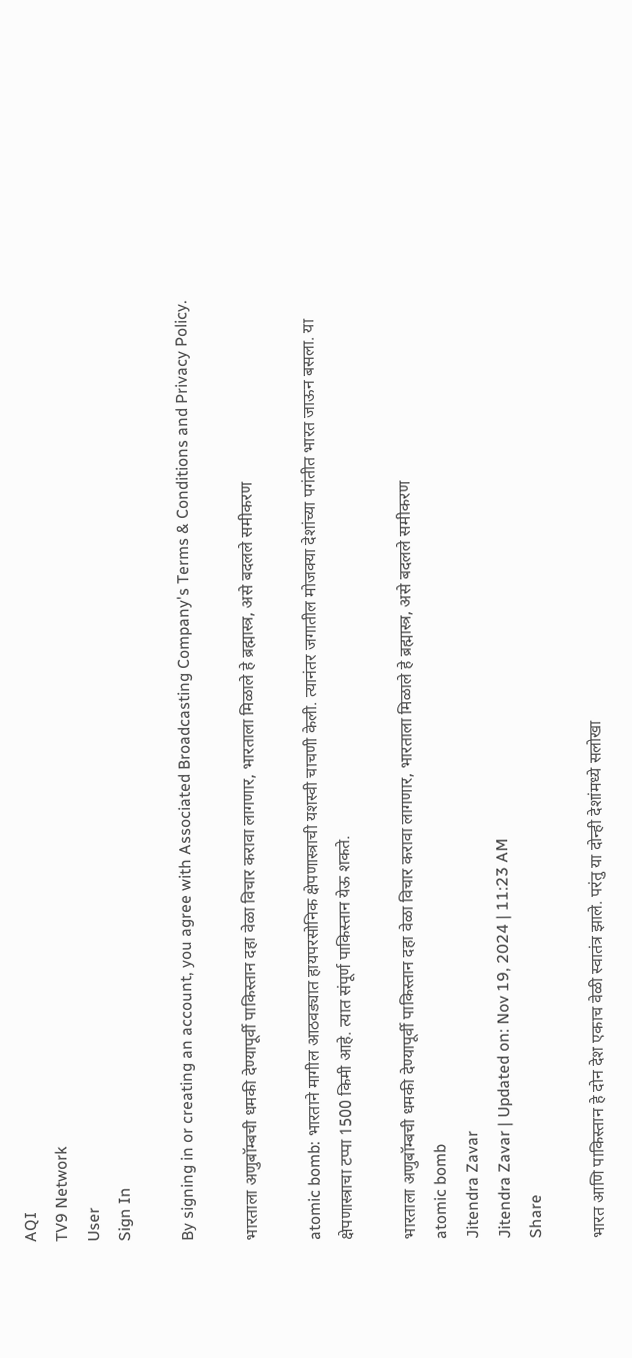AQI
TV9 Network
User
Sign In

By signing in or creating an account, you agree with Associated Broadcasting Company's Terms & Conditions and Privacy Policy.

भारताला अणुबॉम्बची धमकी देण्यापूर्वी पाकिस्तान दहा वेळा विचार करावा लागणार, भारताला मिळाले हे ब्रह्मास्त्र, असे बदलले समीकरण

atomic bomb: भारताने मागील आठवड्यात हायपरसोनिक क्षेपणास्त्राची यशस्वी चाचणी केली. त्यानंतर जगातील मोजक्या देशांच्या पगंतीत भारत जाऊन बसला. या क्षेपणास्त्राचा टप्पा 1500 किमी आहे. त्यात संपूर्ण पाकिस्तान येऊ शकते.

भारताला अणुबॉम्बची धमकी देण्यापूर्वी पाकिस्तान दहा वेळा विचार करावा लागणार, भारताला मिळाले हे ब्रह्मास्त्र, असे बदलले समीकरण
atomic bomb
Jitendra Zavar
Jitendra Zavar | Updated on: Nov 19, 2024 | 11:23 AM
Share

भारत आणि पाकिस्तान हे दोन देश एकाच वेळी स्वातंत्र झाले. परंतु या दोन्ही देशांमध्ये सलोखा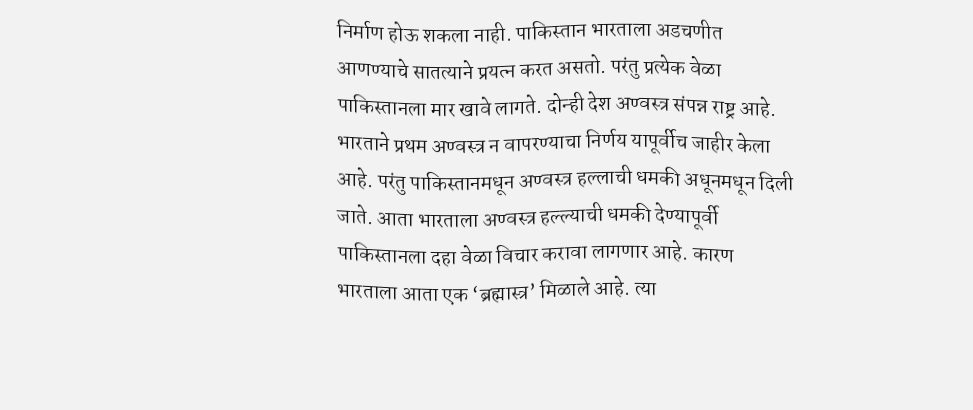निर्माण होऊ शकला नाही. पाकिस्तान भारताला अडचणीत आणण्याचे सातत्याने प्रयत्न करत असतो. परंतु प्रत्येक वेळा पाकिस्तानला मार खावे लागते. दोन्ही देश अण्वस्त्र संपन्न राष्ट्र आहे. भारताने प्रथम अण्वस्त्र न वापरण्याचा निर्णय यापूर्वीच जाहीर केला आहे. परंतु पाकिस्तानमधून अण्वस्त्र हल्लाची धमकी अधूनमधून दिली जाते. आता भारताला अण्वस्त्र हल्ल्याची धमकी देण्यापूर्वी पाकिस्तानला दहा वेळा विचार करावा लागणार आहे. कारण भारताला आता एक ‘ब्रह्मास्‍त्र’ मिळाले आहे. त्या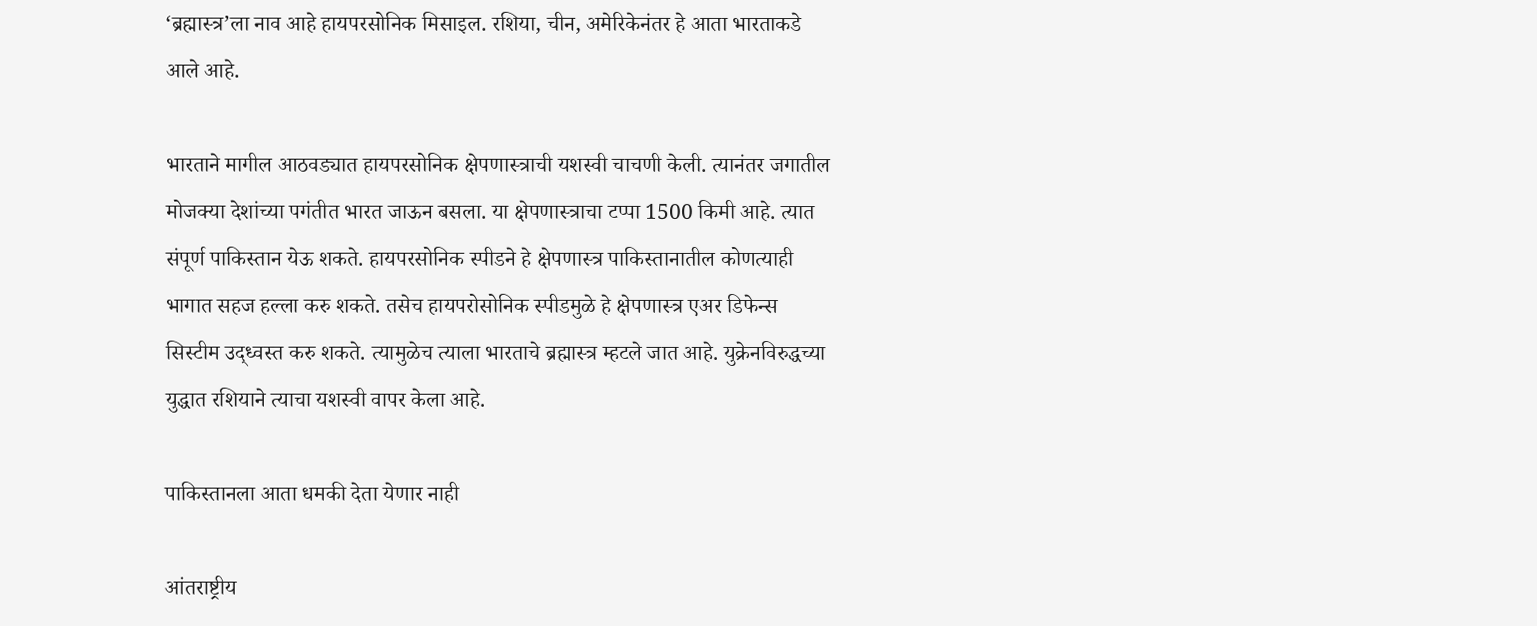‘ब्रह्मास्‍त्र’ला नाव आहे हायपरसोनिक मिसाइल. रशिया, चीन, अमेरिकेनंतर हे आता भारताकडे आले आहे.

भारताने मागील आठवड्यात हायपरसोनिक क्षेपणास्त्राची यशस्वी चाचणी केली. त्यानंतर जगातील मोजक्या देशांच्या पगंतीत भारत जाऊन बसला. या क्षेपणास्त्राचा टप्पा 1500 किमी आहे. त्यात संपूर्ण पाकिस्तान येऊ शकते. हायपरसोनिक स्पीडने हे क्षेपणास्त्र पाकिस्तानातील कोणत्याही भागात सहज हल्ला करु शकते. तसेच हायपरोसोनिक स्पीडमुळे हे क्षेपणास्त्र एअर डिफेन्स सिस्टीम उद्ध्वस्त करु शकते. त्यामुळेच त्याला भारताचे ब्रह्मास्‍त्र म्हटले जात आहे. युक्रेनविरुद्धच्या युद्धात रशियाने त्याचा यशस्वी वापर केला आहे.

पाकिस्तानला आता धमकी देता येणार नाही

आंतराष्ट्रीय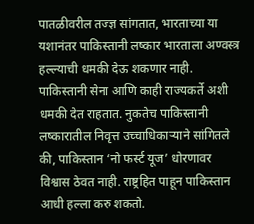पातळीवरील तज्ज्ञ सांगतात, भारताच्या या यशानंतर पाकिस्तानी लष्कार भारताला अण्वस्त्र हल्ल्याची धमकी देऊ शकणार नाही. पाकिस्तानी सेना आणि काही राज्यकर्ते अशी धमकी देत राहतात. नुकतेच पाकिस्तानी लष्कारातील निवृत्त उच्चाधिकाऱ्याने सांगितले की, पाकिस्तान ‘नो फर्स्‍ट यूज’ धोरणावर विश्वास ठेवत नाही. राष्ट्रहित पाहून पाकिस्तान आधी हल्ला करु शकतो.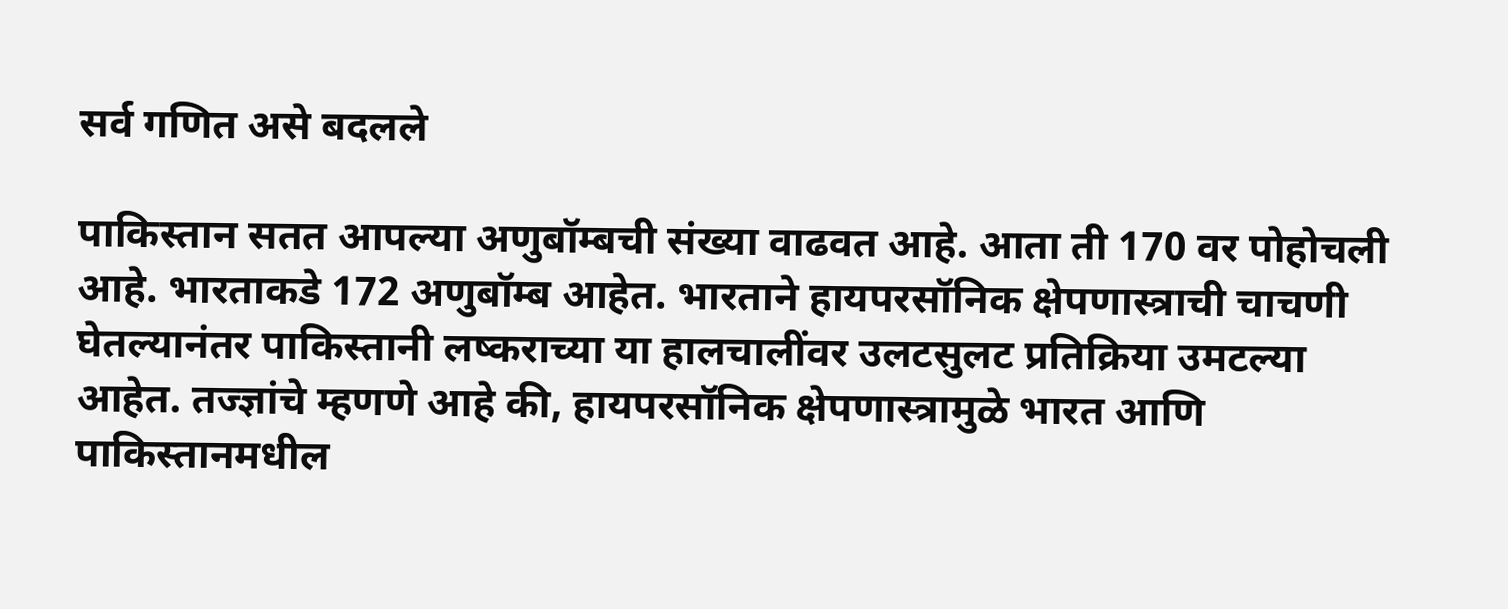सर्व गणित असे बदलले

पाकिस्तान सतत आपल्या अणुबॉम्बची संख्या वाढवत आहे. आता ती 170 वर पोहोचली आहे. भारताकडे 172 अणुबॉम्ब आहेत. भारताने हायपरसॉनिक क्षेपणास्त्राची चाचणी घेतल्यानंतर पाकिस्तानी लष्कराच्या या हालचालींवर उलटसुलट प्रतिक्रिया उमटल्या आहेत. तज्ज्ञांचे म्हणणे आहे की, हायपरसॉनिक क्षेपणास्त्रामुळे भारत आणि पाकिस्तानमधील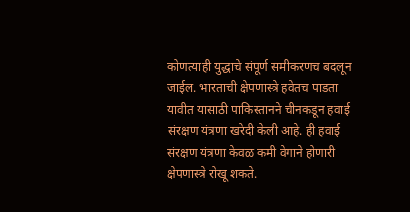कोणत्याही युद्धाचे संपूर्ण समीकरणच बदलून जाईल. भारताची क्षेपणास्त्रे हवेतच पाडता यावीत यासाठी पाकिस्तानने चीनकडून हवाई संरक्षण यंत्रणा खरेदी केली आहे. ही हवाई संरक्षण यंत्रणा केवळ कमी वेगाने होणारी क्षेपणास्त्रे रोखू शकते.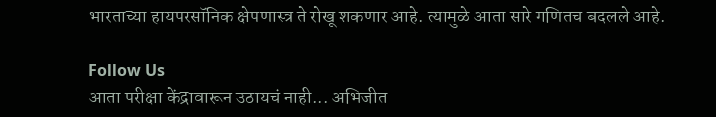भारताच्या हायपरसॉनिक क्षेपणास्त्र ते रोखू शकणार आहे. त्यामुळे आता सारे गणितच बदलले आहे.

Follow Us
आता परीक्षा केंद्रावारून उठायचं नाही... अभिजीत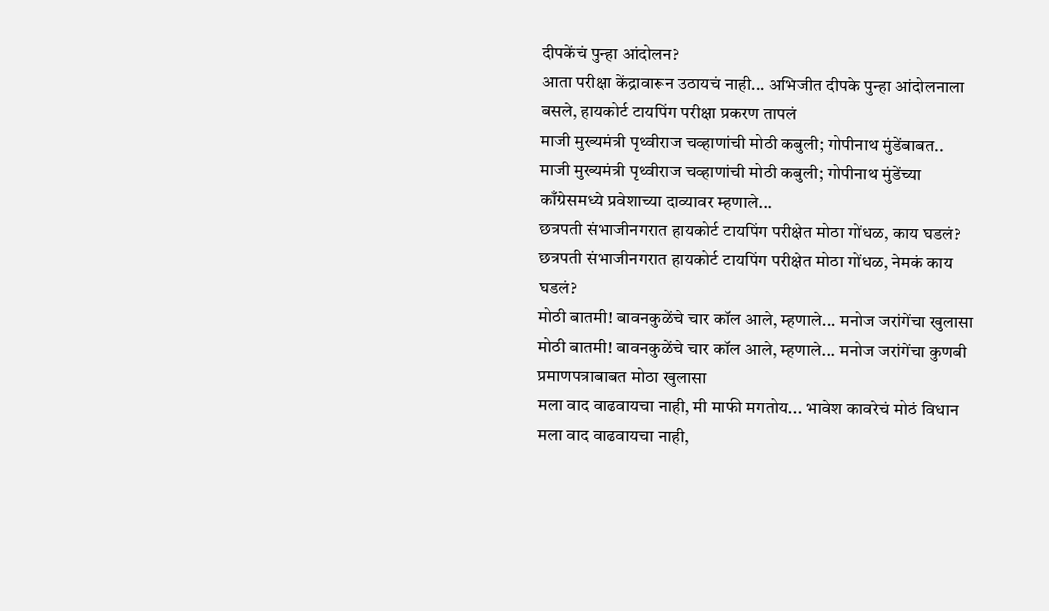दीपकेंचं पुन्हा आंदोलन?
आता परीक्षा केंद्रावारून उठायचं नाही... अभिजीत दीपके पुन्हा आंदोलनाला बसले, हायकोर्ट टायपिंग परीक्षा प्रकरण तापलं
माजी मुख्यमंत्री पृथ्वीराज चव्हाणांची मोठी कबुली; गोपीनाथ मुंडेंबाबत..
माजी मुख्यमंत्री पृथ्वीराज चव्हाणांची मोठी कबुली; गोपीनाथ मुंडेंच्या काँग्रेसमध्ये प्रवेशाच्या दाव्यावर म्हणाले...
छत्रपती संभाजीनगरात हायकोर्ट टायपिंग परीक्षेत मोठा गोंधळ, काय घडलं?
छत्रपती संभाजीनगरात हायकोर्ट टायपिंग परीक्षेत मोठा गोंधळ, नेमकं काय घडलं?
मोठी बातमी! बावनकुळेंचे चार कॉल आले, म्हणाले... मनोज जरांगेंचा खुलासा
मोठी बातमी! बावनकुळेंचे चार कॉल आले, म्हणाले... मनोज जरांगेंचा कुणबी प्रमाणपत्राबाबत मोठा खुलासा
मला वाद वाढवायचा नाही, मी माफी मगतोय... भावेश कावरेचं मोठं विधान
मला वाद वाढवायचा नाही,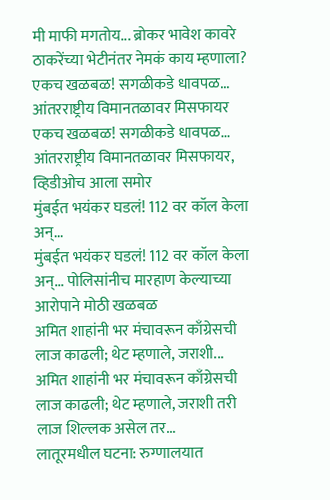मी माफी मगतोय... ब्रोकर भावेश कावरे ठाकरेंच्या भेटीनंतर नेमकं काय म्हणाला?
एकच खळबळ! सगळीकडे धावपळ... आंतरराष्ट्रीय विमानतळावर मिसफायर
एकच खळबळ! सगळीकडे धावपळ... आंतरराष्ट्रीय विमानतळावर मिसफायर, व्हिडीओच आला समोर
मुंबईत भयंकर घडलं! 112 वर कॉल केला अन्...
मुंबईत भयंकर घडलं! 112 वर कॉल केला अन्... पोलिसांनीच मारहाण केल्याच्या आरोपाने मोठी खळबळ
अमित शाहांनी भर मंचावरून काँग्रेसची लाज काढली; थेट म्हणाले, जराशी...
अमित शाहांनी भर मंचावरून काँग्रेसची लाज काढली; थेट म्हणाले, जराशी तरी लाज शिल्लक असेल तर...
लातूरमधील घटना: रुग्णालयात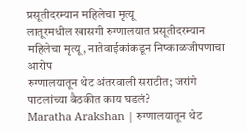प्रसूतीदरम्यान महिलेचा मृत्यू
लातूरमधील खासगी रुग्णालयात प्रसूतीदरम्यान महिलेचा मृत्यू, नातेवाईकांकडून निष्काळजीपणाचा आरोप
रुग्णालयातून थेट अंतरवाली सराटीत; जरांगे पाटलांच्या बैठकीत काय घडलं?
Maratha Arakshan | रुग्णालयातून थेट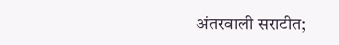अंतरवाली सराटीत;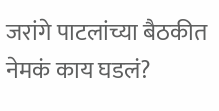जरांगे पाटलांच्या बैठकीत नेमकं काय घडलं?